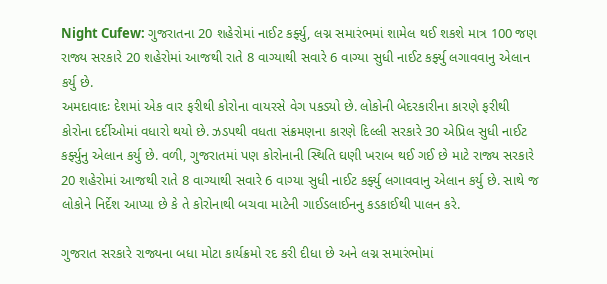Night Cufew: ગુજરાતના 20 શહેરોમાં નાઈટ કર્ફ્યુ, લગ્ન સમારંભમાં શામેલ થઈ શકશે માત્ર 100 જણ
રાજ્ય સરકારે 20 શહેરોમાં આજથી રાતે 8 વાગ્યાથી સવારે 6 વાગ્યા સુધી નાઈટ કર્ફ્યુ લગાવવાનુ એલાન કર્યુ છે.
અમદાવાદઃ દેશમાં એક વાર ફરીથી કોરોના વાયરસે વેગ પકડ્યો છે. લોકોની બેદરકારીના કારણે ફરીથી કોરોના દર્દીઓમાં વધારો થયો છે. ઝડપથી વધતા સંક્રમણના કારણે દિલ્લી સરકારે 30 એપ્રિલ સુધી નાઈટ કર્ફ્યુનુ એલાન કર્યુ છે. વળી, ગુજરાતમાં પણ કોરોનાની સ્થિતિ ઘણી ખરાબ થઈ ગઈ છે માટે રાજ્ય સરકારે 20 શહેરોમાં આજથી રાતે 8 વાગ્યાથી સવારે 6 વાગ્યા સુધી નાઈટ કર્ફ્યુ લગાવવાનુ એલાન કર્યુ છે. સાથે જ લોકોને નિર્દેશ આપ્યા છે કે તે કોરોનાથી બચવા માટેની ગાઈડલાઈનનુ કડકાઈથી પાલન કરે.

ગુજરાત સરકારે રાજ્યના બધા મોટા કાર્યક્રમો રદ કરી દીધા છે અને લગ્ન સમારંભોમાં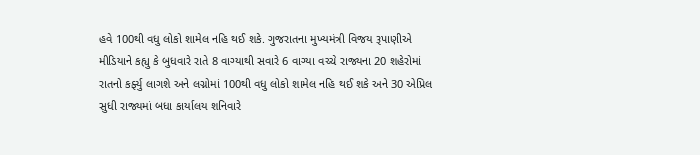હવે 100થી વધુ લોકો શામેલ નહિ થઈ શકે. ગુજરાતના મુખ્યમંત્રી વિજય રૂપાણીએ મીડિયાને કહ્યુ કે બુધવારે રાતે 8 વાગ્યાથી સવારે 6 વાગ્યા વચ્ચે રાજ્યના 20 શહેરોમાં રાતનો કર્ફ્યુ લાગશે અને લગ્નોમાં 100થી વધુ લોકો શામેલ નહિ થઈ શકે અને 30 એપ્રિલ સુધી રાજ્યમાં બધા કાર્યાલય શનિવારે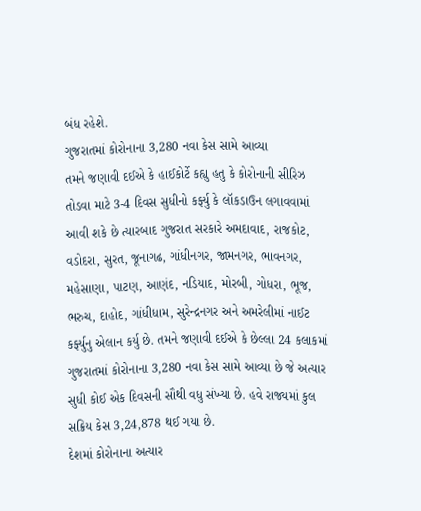બંધ રહેશે.
ગુજરાતમાં કોરોનાના 3,280 નવા કેસ સામે આવ્યા
તમને જણાવી દઈએ કે હાઈકોર્ટે કહ્યુ હતુ કે કોરોનાની સીરિઝ તોડવા માટે 3-4 દિવસ સુધીનો કર્ફ્યુ કે લૉકડાઉન લગાવવામાં આવી શકે છે ત્યારબાદ ગુજરાત સરકારે અમદાવાદ, રાજકોટ, વડોદરા, સુરત, જૂનાગઢ, ગાંધીનગર, જામનગર, ભાવનગર, મહેસાણા, પાટણ, આણંદ, નડિયાદ, મોરબી, ગોધરા, ભૂજ, ભરુચ, દાહોદ, ગાંધીધામ, સુરેન્દ્રનગર અને અમરેલીમાં નાઈટ કર્ફ્યુનુ એલાન કર્યુ છે. તમને જણાવી દઈએ કે છેલ્લા 24 કલાકમાં ગુજરાતમાં કોરોનાના 3,280 નવા કેસ સામે આવ્યા છે જે અત્યાર સુધી કોઈ એક દિવસની સૌથી વધુ સંખ્યા છે. હવે રાજ્યમાં કુલ સક્રિય કેસ 3,24,878 થઈ ગયા છે.
દેશમાં કોરોનાના અત્યાર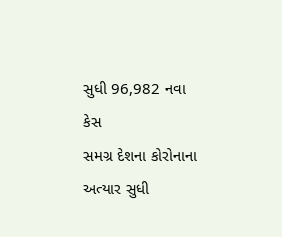સુધી 96,982 નવા કેસ
સમગ્ર દેશના કોરોનાના અત્યાર સુધી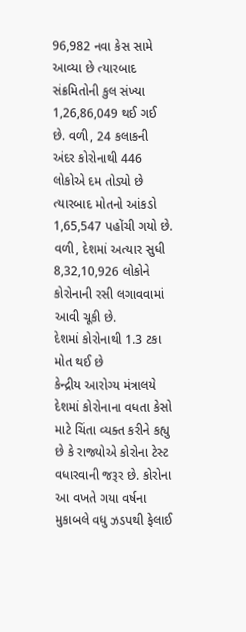96,982 નવા કેસ સામે આવ્યા છે ત્યારબાદ સંક્રમિતોની કુલ સંખ્યા 1,26,86,049 થઈ ગઈ છે. વળી, 24 કલાકની અંદર કોરોનાથી 446 લોકોએ દમ તોડ્યો છે ત્યારબાદ મોતનો આંકડો 1,65,547 પહોંચી ગયો છે. વળી, દેશમાં અત્યાર સુધી 8,32,10,926 લોકોને કોરોનાની રસી લગાવવામાં આવી ચૂકી છે.
દેશમાં કોરોનાથી 1.3 ટકા મોત થઈ છે
કેન્દ્રીય આરોગ્ય મંત્રાલયે દેશમાં કોરોનાના વધતા કેસો માટે ચિંતા વ્યક્ત કરીને કહ્યુ છે કે રાજ્યોએ કોરોના ટેસ્ટ વધારવાની જરૂર છે. કોરોના આ વખતે ગયા વર્ષના મુકાબલે વધુ ઝડપથી ફેલાઈ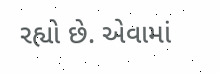રહ્યો છે. એવામાં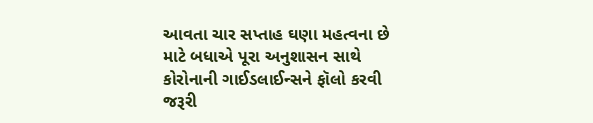આવતા ચાર સપ્તાહ ઘણા મહત્વના છે માટે બધાએ પૂરા અનુશાસન સાથે કોરોનાની ગાઈડલાઈન્સને ફૉલો કરવી જરૂરી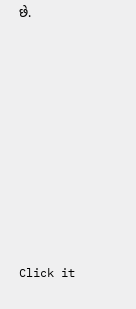છે.












Click it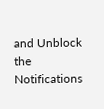and Unblock the Notifications